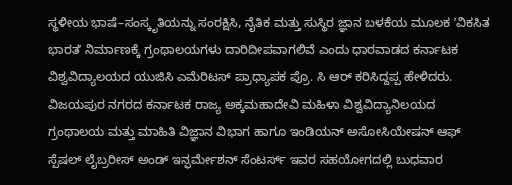ಸ್ಥಳೀಯ ಭಾಷೆ–ಸಂಸ್ಕೃತಿಯನ್ನು ಸಂರಕ್ಷಿಸಿ, ನೈತಿಕ ಮತ್ತು ಸುಸ್ಥಿರ ಜ್ಞಾನ ಬಳಕೆಯ ಮೂಲಕ ʼವಿಕಸಿತ ಭಾರತʼ ನಿರ್ಮಾಣಕ್ಕೆ ಗ್ರಂಥಾಲಯಗಳು ದಾರಿದೀಪವಾಗಲಿವೆ ಎಂದು ಧಾರವಾಡದ ಕರ್ನಾಟಕ ವಿಶ್ವವಿದ್ಯಾಲಯದ ಯುಜಿಸಿ ಎಮೆರಿಟಸ್ ಪ್ರಾಧ್ಯಾಪಕ ಪ್ರೊ. ಸಿ ಆರ್ ಕರಿಸಿದ್ದಪ್ಪ ಹೇಳಿದರು.
ವಿಜಯಪುರ ನಗರದ ಕರ್ನಾಟಕ ರಾಜ್ಯ ಅಕ್ಕಮಹಾದೇವಿ ಮಹಿಳಾ ವಿಶ್ವವಿದ್ಯಾನಿಲಯದ ಗ್ರಂಥಾಲಯ ಮತ್ತು ಮಾಹಿತಿ ವಿಜ್ಞಾನ ವಿಭಾಗ ಹಾಗೂ ಇಂಡಿಯನ್ ಅಸೋಸಿಯೇಷನ್ ಆಫ್ ಸ್ಪೆಷಲ್ ಲೈಬ್ರರೀಸ್ ಅಂಡ್ ಇನ್ಫರ್ಮೇಶನ್ ಸೆಂಟರ್ಸ್ ಇವರ ಸಹಯೋಗದಲ್ಲಿ ಬುಧವಾರ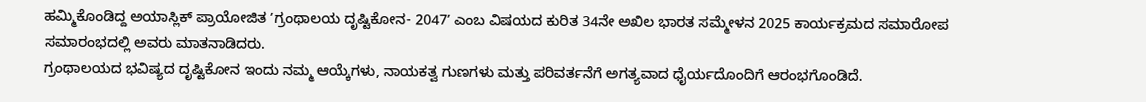ಹಮ್ಮಿಕೊಂಡಿದ್ದ ಅಯಾಸ್ಲಿಕ್ ಪ್ರಾಯೋಜಿತ ʼಗ್ರಂಥಾಲಯ ದೃಷ್ಟಿಕೋನ- 2047ʼ ಎಂಬ ವಿಷಯದ ಕುರಿತ 34ನೇ ಅಖಿಲ ಭಾರತ ಸಮ್ಮೇಳನ 2025 ಕಾರ್ಯಕ್ರಮದ ಸಮಾರೋಪ ಸಮಾರಂಭದಲ್ಲಿ ಅವರು ಮಾತನಾಡಿದರು.
ಗ್ರಂಥಾಲಯದ ಭವಿಷ್ಯದ ದೃಷ್ಟಿಕೋನ ಇಂದು ನಮ್ಮ ಆಯ್ಕೆಗಳು, ನಾಯಕತ್ವ ಗುಣಗಳು ಮತ್ತು ಪರಿವರ್ತನೆಗೆ ಅಗತ್ಯವಾದ ಧೈರ್ಯದೊಂದಿಗೆ ಆರಂಭಗೊಂಡಿದೆ.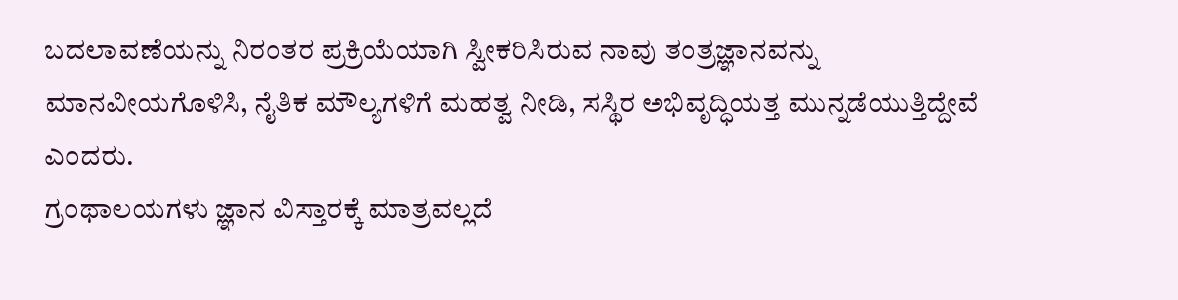ಬದಲಾವಣೆಯನ್ನು ನಿರಂತರ ಪ್ರಕ್ರಿಯೆಯಾಗಿ ಸ್ವೀಕರಿಸಿರುವ ನಾವು ತಂತ್ರಜ್ಞಾನವನ್ನು ಮಾನವೀಯಗೊಳಿಸಿ, ನೈತಿಕ ಮೌಲ್ಯಗಳಿಗೆ ಮಹತ್ವ ನೀಡಿ, ಸಸ್ಥಿರ ಅಭಿವೃದ್ಧಿಯತ್ತ ಮುನ್ನಡೆಯುತ್ತಿದ್ದೇವೆ ಎಂದರು.
ಗ್ರಂಥಾಲಯಗಳು ಜ್ಞಾನ ವಿಸ್ತಾರಕ್ಕೆ ಮಾತ್ರವಲ್ಲದೆ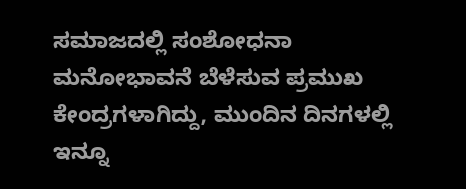ಸಮಾಜದಲ್ಲಿ ಸಂಶೋಧನಾ ಮನೋಭಾವನೆ ಬೆಳೆಸುವ ಪ್ರಮುಖ ಕೇಂದ್ರಗಳಾಗಿದ್ದು, ಮುಂದಿನ ದಿನಗಳಲ್ಲಿ ಇನ್ನೂ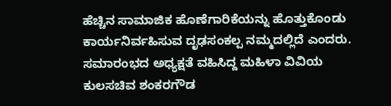ಹೆಚ್ಚಿನ ಸಾಮಾಜಿಕ ಹೊಣೆಗಾರಿಕೆಯನ್ನು ಹೊತ್ತುಕೊಂಡು ಕಾರ್ಯನಿರ್ವಹಿಸುವ ದೃಢಸಂಕಲ್ಪ ನಮ್ಮದಲ್ಲಿದೆ ಎಂದರು.
ಸಮಾರಂಭದ ಅಧ್ಯಕ್ಷತೆ ವಹಿಸಿದ್ದ ಮಹಿಳಾ ವಿವಿಯ ಕುಲಸಚಿವ ಶಂಕರಗೌಡ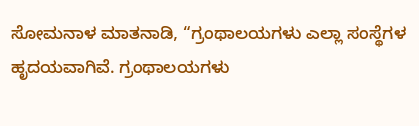ಸೋಮನಾಳ ಮಾತನಾಡಿ, “ಗ್ರಂಥಾಲಯಗಳು ಎಲ್ಲಾ ಸಂಸ್ಥೆಗಳ ಹೃದಯವಾಗಿವೆ. ಗ್ರಂಥಾಲಯಗಳು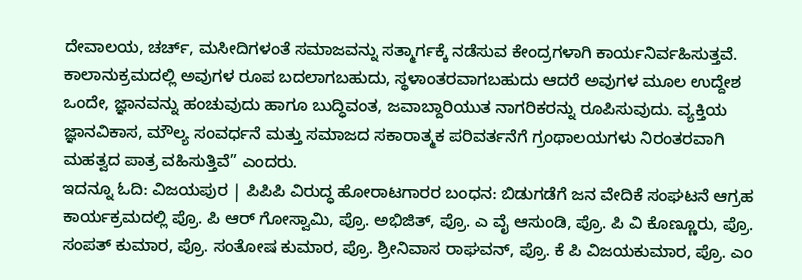ದೇವಾಲಯ, ಚರ್ಚ್, ಮಸೀದಿಗಳಂತೆ ಸಮಾಜವನ್ನು ಸತ್ಮಾರ್ಗಕ್ಕೆ ನಡೆಸುವ ಕೇಂದ್ರಗಳಾಗಿ ಕಾರ್ಯನಿರ್ವಹಿಸುತ್ತವೆ. ಕಾಲಾನುಕ್ರಮದಲ್ಲಿ ಅವುಗಳ ರೂಪ ಬದಲಾಗಬಹುದು, ಸ್ಥಳಾಂತರವಾಗಬಹುದು ಆದರೆ ಅವುಗಳ ಮೂಲ ಉದ್ದೇಶ ಒಂದೇ, ಜ್ಞಾನವನ್ನು ಹಂಚುವುದು ಹಾಗೂ ಬುದ್ಧಿವಂತ, ಜವಾಬ್ದಾರಿಯುತ ನಾಗರಿಕರನ್ನು ರೂಪಿಸುವುದು. ವ್ಯಕ್ತಿಯ ಜ್ಞಾನವಿಕಾಸ, ಮೌಲ್ಯ ಸಂವರ್ಧನೆ ಮತ್ತು ಸಮಾಜದ ಸಕಾರಾತ್ಮಕ ಪರಿವರ್ತನೆಗೆ ಗ್ರಂಥಾಲಯಗಳು ನಿರಂತರವಾಗಿ ಮಹತ್ವದ ಪಾತ್ರ ವಹಿಸುತ್ತಿವೆ” ಎಂದರು.
ಇದನ್ನೂ ಓದಿ: ವಿಜಯಪುರ | ಪಿಪಿಪಿ ವಿರುದ್ಧ ಹೋರಾಟಗಾರರ ಬಂಧನ: ಬಿಡುಗಡೆಗೆ ಜನ ವೇದಿಕೆ ಸಂಘಟನೆ ಆಗ್ರಹ
ಕಾರ್ಯಕ್ರಮದಲ್ಲಿ ಪ್ರೊ. ಪಿ ಆರ್ ಗೋಸ್ವಾಮಿ, ಪ್ರೊ. ಅಭಿಜಿತ್, ಪ್ರೊ. ಎ ವೈ ಆಸುಂಡಿ, ಪ್ರೊ. ಪಿ ವಿ ಕೊಣ್ಣೂರು, ಪ್ರೊ. ಸಂಪತ್ ಕುಮಾರ, ಪ್ರೊ. ಸಂತೋಷ ಕುಮಾರ, ಪ್ರೊ. ಶ್ರೀನಿವಾಸ ರಾಘವನ್, ಪ್ರೊ. ಕೆ ಪಿ ವಿಜಯಕುಮಾರ, ಪ್ರೊ. ಎಂ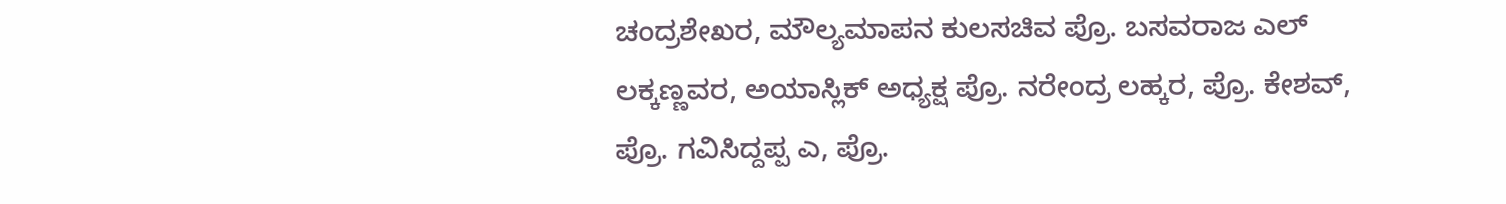ಚಂದ್ರಶೇಖರ, ಮೌಲ್ಯಮಾಪನ ಕುಲಸಚಿವ ಪ್ರೊ. ಬಸವರಾಜ ಎಲ್ ಲಕ್ಕಣ್ಣವರ, ಅಯಾಸ್ಲಿಕ್ ಅಧ್ಯಕ್ಷ ಪ್ರೊ. ನರೇಂದ್ರ ಲಹ್ಕರ, ಪ್ರೊ. ಕೇಶವ್, ಪ್ರೊ. ಗವಿಸಿದ್ದಪ್ಪ ಎ, ಪ್ರೊ.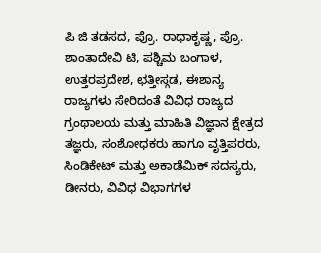ಪಿ ಜಿ ತಡಸದ, ಪ್ರೊ. ರಾಧಾಕೃಷ್ಣ, ಪ್ರೊ. ಶಾಂತಾದೇವಿ ಟಿ, ಪಶ್ಚಿಮ ಬಂಗಾಳ, ಉತ್ತರಪ್ರದೇಶ, ಛತ್ತೀಸ್ಗಡ, ಈಶಾನ್ಯ ರಾಜ್ಯಗಳು ಸೇರಿದಂತೆ ವಿವಿಧ ರಾಜ್ಯದ ಗ್ರಂಥಾಲಯ ಮತ್ತು ಮಾಹಿತಿ ವಿಜ್ಞಾನ ಕ್ಷೇತ್ರದ ತಜ್ಞರು, ಸಂಶೋಧಕರು ಹಾಗೂ ವೃತ್ತಿಪರರು, ಸಿಂಡಿಕೇಟ್ ಮತ್ತು ಅಕಾಡೆಮಿಕ್ ಸದಸ್ಯರು, ಡೀನರು, ವಿವಿಧ ವಿಭಾಗಗಳ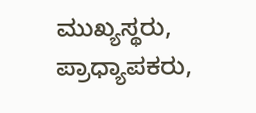ಮುಖ್ಯಸ್ಥರು, ಪ್ರಾಧ್ಯಾಪಕರು,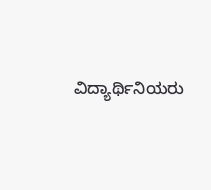ವಿದ್ಯಾರ್ಥಿನಿಯರು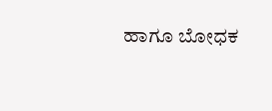ಹಾಗೂ ಬೋಧಕ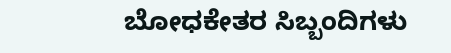ಬೋಧಕೇತರ ಸಿಬ್ಬಂದಿಗಳು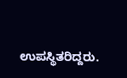ಉಪಸ್ಥಿತರಿದ್ದರು.